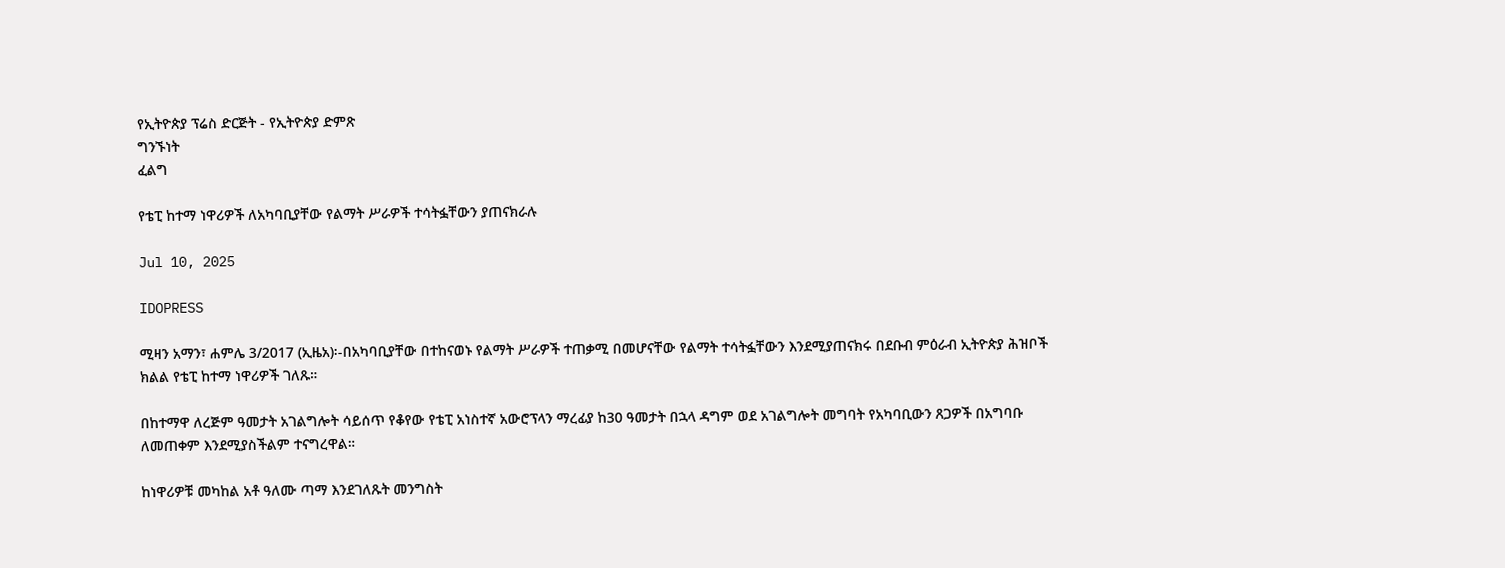የኢትዮጵያ ፕሬስ ድርጅት - የኢትዮጵያ ድምጽ
ግንኙነት
ፈልግ

የቴፒ ከተማ ነዋሪዎች ለአካባቢያቸው የልማት ሥራዎች ተሳትፏቸውን ያጠናክራሉ

Jul 10, 2025

IDOPRESS

ሚዛን አማን፣ ሐምሌ 3/2017 (ኢዜአ)፡-በአካባቢያቸው በተከናወኑ የልማት ሥራዎች ተጠቃሚ በመሆናቸው የልማት ተሳትፏቸውን እንደሚያጠናክሩ በደቡብ ምዕራብ ኢትዮጵያ ሕዝቦች ክልል የቴፒ ከተማ ነዋሪዎች ገለጹ።

በከተማዋ ለረጅም ዓመታት አገልግሎት ሳይሰጥ የቆየው የቴፒ አነስተኛ አውሮፕላን ማረፊያ ከ30 ዓመታት በኋላ ዳግም ወደ አገልግሎት መግባት የአካባቢውን ጸጋዎች በአግባቡ ለመጠቀም እንደሚያስችልም ተናግረዋል።

ከነዋሪዎቹ መካከል አቶ ዓለሙ ጣማ እንደገለጹት መንግስት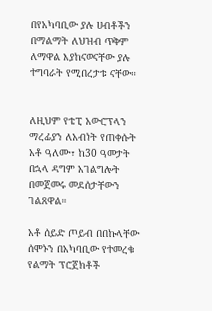በየአካባቢው ያሉ ሀብቶችን በማልማት ለህዝብ ጥቅም ለማዋል እያከናወናቸው ያሉ ተግባራት የሚበረታቱ ናቸው።


ለዚህም የቴፒ አውሮፕላን ማረፊያን ለአብነት የጠቀሱት አቶ ዓለሙ፣ ከ30 ዓመታት በኋላ ዳግም አገልግሎት በመጀመሩ መደሰታቸውን ገልጸዋል።

አቶ ሰይድ ጦይብ በበኩላቸው ሰሞኑን በአካባቢው የተመረቁ የልማት ፕሮጀክቶች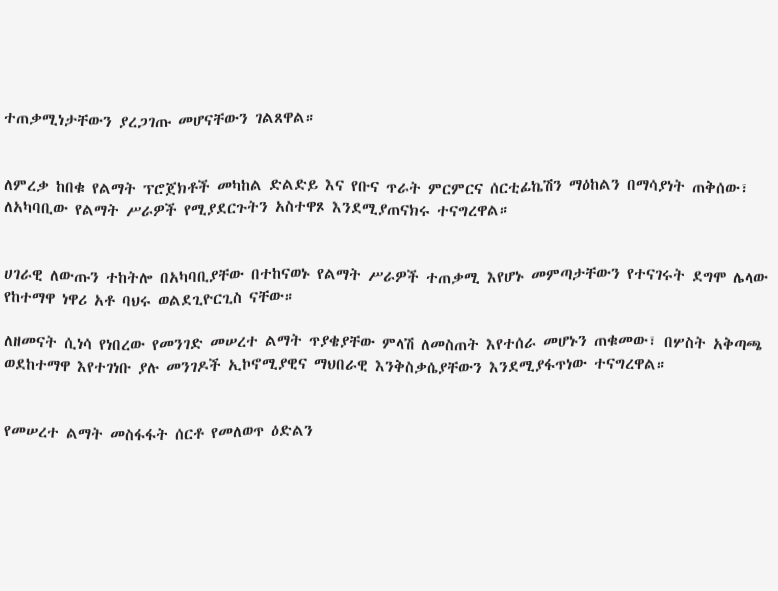ተጠቃሚነታቸውን ያረጋገጡ መሆናቸውን ገልጸዋል።


ለምረቃ ከበቁ የልማት ፕሮጀክቶች መካከል ድልድይ እና የቡና ጥራት ምርምርና ሰርቲፊኬሽን ማዕከልን በማሳያነት ጠቅሰው፣ ለአካባቢው የልማት ሥራዎች የሚያደርጉትን አስተዋጾ እንደሚያጠናክሩ ተናግረዋል።


ሀገራዊ ለውጡን ተከትሎ በአካባቢያቸው በተከናወኑ የልማት ሥራዎች ተጠቃሚ እየሆኑ መምጣታቸውን የተናገሩት ደግሞ ሌላው የከተማዋ ነዋሪ አቶ ባህሩ ወልደጊዮርጊስ ናቸው።

ለዘመናት ሲነሳ የነበረው የመንገድ መሠረተ ልማት ጥያቄያቸው ምላሽ ለመስጠት እየተሰራ መሆኑን ጠቁመው፣ በሦስት አቅጣጫ ወደከተማዋ እየተገነቡ ያሉ መንገዶች ኢኮኖሚያዊና ማህበራዊ እንቅስቃሴያቸውን እንደሚያፋጥነው ተናግረዋል።


የመሠረተ ልማት መስፋፋት ሰርቶ የመለወጥ ዕድልን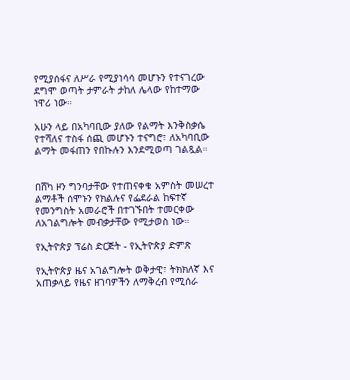የሚያሰፋና ለሥራ የሚያነሳሳ መሆኑን የተናገረው ደግሞ ወጣት ታምራት ታከለ ሌላው የከተማው ነዋሪ ነው።

አሁን ላይ በአካባቢው ያለው የልማት እንቅስቃሴ የተሻለና ተስፋ ሰጪ መሆኑን ተናግሮ፣ ለአካባቢው ልማት መፋጠን የበኩሉን እንደሚወጣ ገልጿል።


በሸካ ዞን ግንባታቸው የተጠናቀቁ አምስት መሠረተ ልማቶች ሰሞኑን የክልሉና የፌደራል ከፍተኛ የመንግስት አመራሮች በተገኙበት ተመርቀው ለአገልግሎት መብቃታቸው የሚታወስ ነው።

የኢትዮጵያ ፕሬስ ድርጅት - የኢትዮጵያ ድምጽ

የኢትዮጵያ ዜና አገልግሎት ወቅታዊ፣ ትክክለኛ እና አጠቃላይ የዜና ዘገባዎችን ለማቅረብ የሚሰራ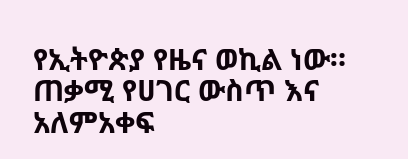የኢትዮጵያ የዜና ወኪል ነው። ጠቃሚ የሀገር ውስጥ እና አለምአቀፍ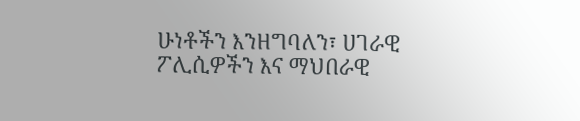ሁነቶችን እንዘግባለን፣ ሀገራዊ ፖሊሲዎችን እና ማህበራዊ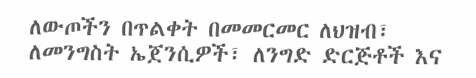ለውጦችን በጥልቀት በመመርመር ለህዝብ፣ ለመንግስት ኤጀንሲዎች፣ ለንግድ ድርጅቶች እና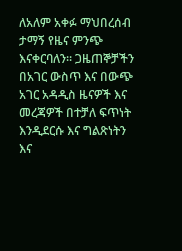ለአለም አቀፉ ማህበረሰብ ታማኝ የዜና ምንጭ እናቀርባለን። ጋዜጠኞቻችን በአገር ውስጥ እና በውጭ አገር አዳዲስ ዜናዎች እና መረጃዎች በተቻለ ፍጥነት እንዲደርሱ እና ግልጽነትን እና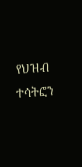የህዝብ ተሳትፎን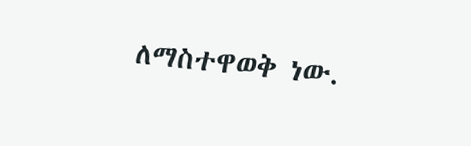ለማስተዋወቅ ነው.